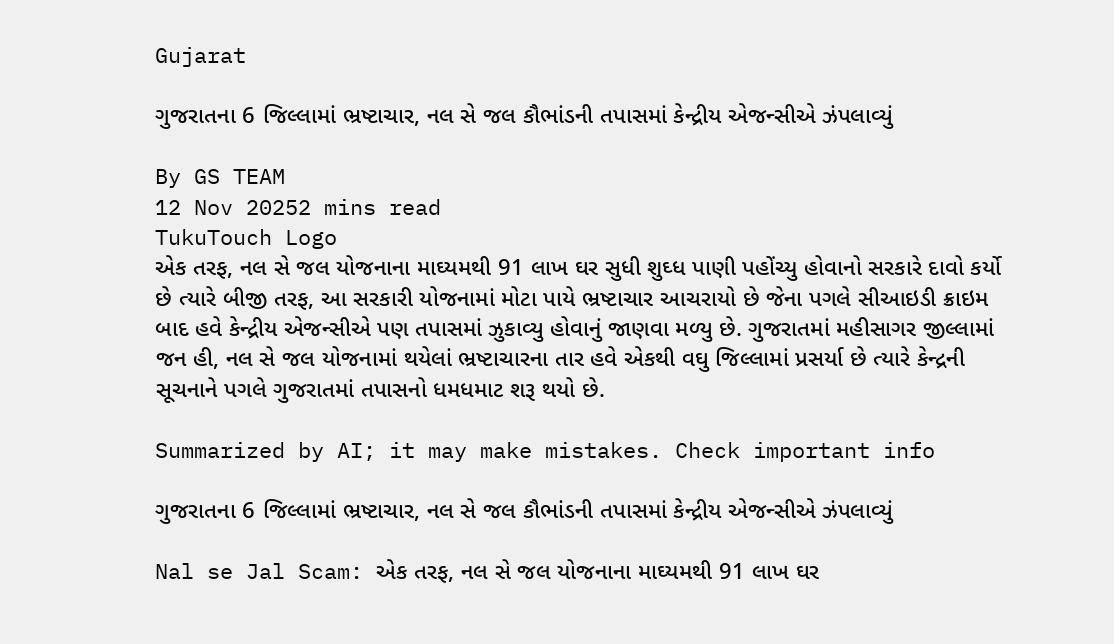Gujarat

ગુજરાતના 6 જિલ્લામાં ભ્રષ્ટાચાર, નલ સે જલ કૌભાંડની તપાસમાં કેન્દ્રીય એજન્સીએ ઝંપલાવ્યું

By GS TEAM
12 Nov 20252 mins read
TukuTouch Logo
એક તરફ, નલ સે જલ યોજનાના માઘ્યમથી 91 લાખ ઘર સુધી શુઘ્ધ પાણી પહોંચ્યુ હોવાનો સરકારે દાવો કર્યો છે ત્યારે બીજી તરફ, આ સરકારી યોજનામાં મોટા પાયે ભ્રષ્ટાચાર આચરાયો છે જેના પગલે સીઆઇડી ક્રાઇમ બાદ હવે કેન્દ્રીય એજન્સીએ પણ તપાસમાં ઝુકાવ્યુ હોવાનું જાણવા મળ્યુ છે. ગુજરાતમાં મહીસાગર જીલ્લામાં જન હી, નલ સે જલ યોજનામાં થયેલાં ભ્રષ્ટાચારના તાર હવે એકથી વઘુ જિલ્લામાં પ્રસર્યા છે ત્યારે કેન્દ્રની સૂચનાને પગલે ગુજરાતમાં તપાસનો ધમધમાટ શરૂ થયો છે.

Summarized by AI; it may make mistakes. Check important info

ગુજરાતના 6 જિલ્લામાં ભ્રષ્ટાચાર, નલ સે જલ કૌભાંડની તપાસમાં કેન્દ્રીય એજન્સીએ ઝંપલાવ્યું

Nal se Jal Scam: એક તરફ, નલ સે જલ યોજનાના માઘ્યમથી 91 લાખ ઘર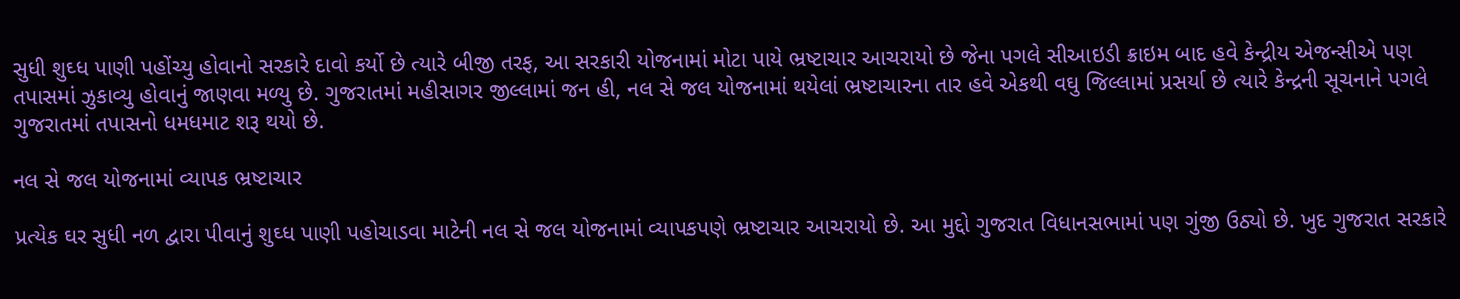સુધી શુઘ્ધ પાણી પહોંચ્યુ હોવાનો સરકારે દાવો કર્યો છે ત્યારે બીજી તરફ, આ સરકારી યોજનામાં મોટા પાયે ભ્રષ્ટાચાર આચરાયો છે જેના પગલે સીઆઇડી ક્રાઇમ બાદ હવે કેન્દ્રીય એજન્સીએ પણ તપાસમાં ઝુકાવ્યુ હોવાનું જાણવા મળ્યુ છે. ગુજરાતમાં મહીસાગર જીલ્લામાં જન હી, નલ સે જલ યોજનામાં થયેલાં ભ્રષ્ટાચારના તાર હવે એકથી વઘુ જિલ્લામાં પ્રસર્યા છે ત્યારે કેન્દ્રની સૂચનાને પગલે ગુજરાતમાં તપાસનો ધમધમાટ શરૂ થયો છે.

નલ સે જલ યોજનામાં વ્યાપક ભ્રષ્ટાચાર

પ્રત્યેક ઘર સુધી નળ દ્વારા પીવાનું શુઘ્ધ પાણી પહોચાડવા માટેની નલ સે જલ યોજનામાં વ્યાપકપણે ભ્રષ્ટાચાર આચરાયો છે. આ મુદ્દો ગુજરાત વિધાનસભામાં પણ ગુંજી ઉઠ્યો છે. ખુદ ગુજરાત સરકારે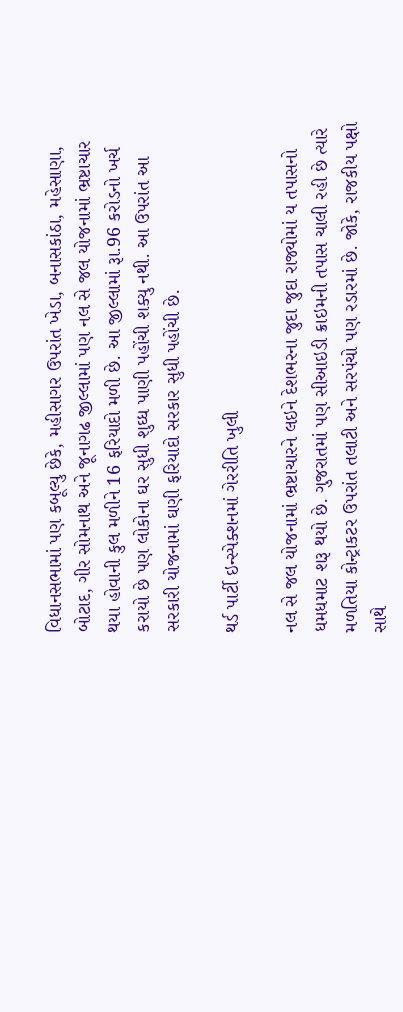વિધાનસભામાં પણ કબૂલ્યુ છેકે, મહીસાગર ઉપરાંત ખેડા, બનાસકાંઠા, મહેસાણા, બોટાદ, ગીર સોમનાથ અને જૂનાગઢ જીલ્લામાં પણ નલ સે જલ યોજનામાં ભ્રષ્ટાચાર થયા હોવાની કુલ મળીને 16 ફરિયાદો મળી છે. આ જીલ્લામાં રૂા.96 કરોડનો ખર્ચ કરાયો છે પણ લોકોના ઘર સુધી શુઘ્ધ પાણી પહોંચી શક્યુ નથી. આ ઉપરાંત આ સરકારી યોજનામાં ઘણી ફરિયાદો સરકાર સુધી પહોંચી છે.

થર્ડ પાર્ટી ઇન્સ્પેક્શનમાં ગેરરીતિ ખુલી

નલ સે જલ યોજનામાં ભ્રષ્ટાચારને લઇને દેશભરના જુદા જુદા રાજ્યોમાં ય તપાસનો ધમધમાટ શરૂ થયો છે. ગુજરાતમાં પણ સીઆઇડી ક્રાઇમની તપાસ ચાલી રહી છે ત્યારે મળતિયા કોન્ટ્રાકટર ઉપરાંત તલાટી અને સરપંચો પણ રડારમાં છે. જોકે, રાજકીય પક્ષો સાથે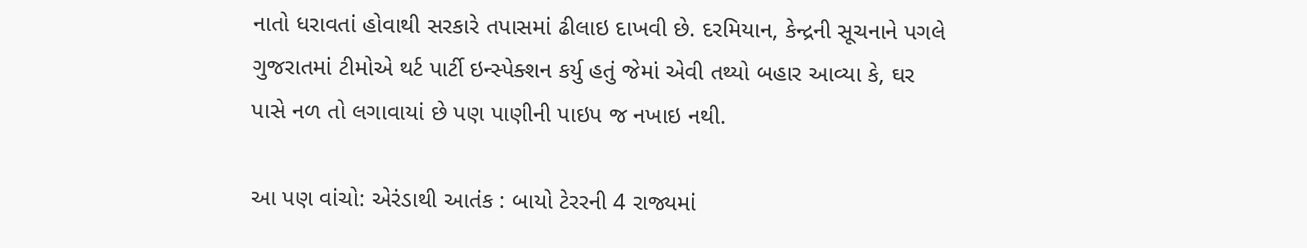નાતો ધરાવતાં હોવાથી સરકારે તપાસમાં ઢીલાઇ દાખવી છે. દરમિયાન, કેન્દ્રની સૂચનાને પગલે ગુજરાતમાં ટીમોએ થર્ટ પાર્ટી ઇન્સ્પેક્શન કર્યુ હતું જેમાં એવી તથ્યો બહાર આવ્યા કે, ઘર પાસે નળ તો લગાવાયાં છે પણ પાણીની પાઇપ જ નખાઇ નથી.

આ પણ વાંચો: એરંડાથી આતંક : બાયો ટેરરની 4 રાજ્યમાં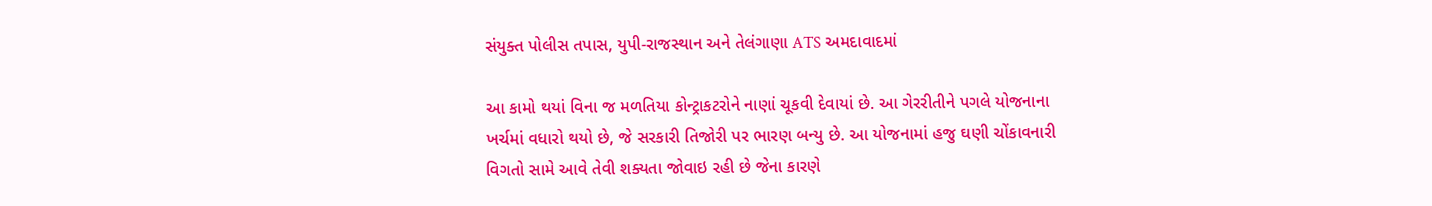સંયુક્ત પોલીસ તપાસ, યુપી-રાજસ્થાન અને તેલંગાણા ATS અમદાવાદમાં

આ કામો થયાં વિના જ મળતિયા કોન્ટ્રાકટરોને નાણાં ચૂકવી દેવાયાં છે. આ ગેરરીતીને પગલે યોજનાના ખર્ચમાં વધારો થયો છે, જે સરકારી તિજોરી પર ભારણ બન્યુ છે. આ યોજનામાં હજુ ઘણી ચોંકાવનારી વિગતો સામે આવે તેવી શક્યતા જોવાઇ રહી છે જેના કારણે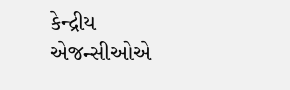કેન્દ્રીય એજન્સીઓએ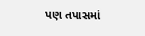પણ તપાસમાં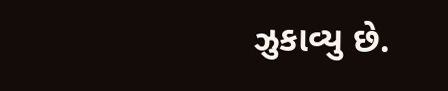ઝુકાવ્યુ છે.